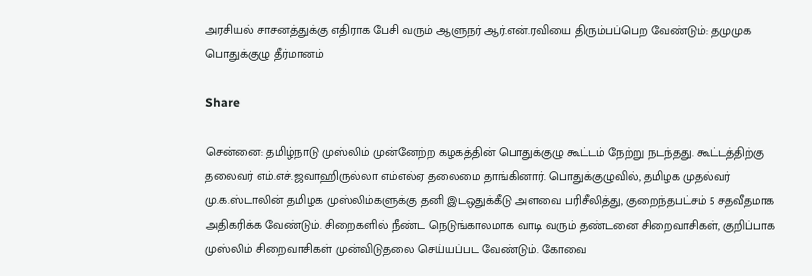அரசியல் சாசனத்துக்கு எதிராக பேசி வரும் ஆளுநர் ஆர்.என்.ரவியை திரும்பப்பெற வேண்டும்: தமுமுக பொதுக்குழு தீர்மானம்

Share

சென்னை: தமிழ்நாடு முஸ்லிம் முன்னேற்ற கழகத்தின் பொதுக்குழு கூட்டம் நேற்று நடந்தது. கூட்டத்திற்கு தலைவர் எம்.எச்.ஜவாஹிருல்லா எம்எல்ஏ தலைமை தாங்கினார். பொதுக்குழுவில், தமிழக முதல்வர் மு.க.ஸ்டாலின் தமிழக முஸ்லிம்களுக்கு தனி இடஒதுக்கீடு அளவை பரிசீலித்து, குறைந்தபட்சம் 5 சதவீதமாக அதிகரிக்க வேண்டும். சிறைகளில் நீண்ட நெடுங்காலமாக வாடி வரும் தண்டனை சிறைவாசிகள், குறிப்பாக முஸ்லிம் சிறைவாசிகள் முன்விடுதலை செய்யப்பட வேண்டும். கோவை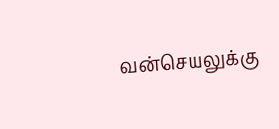வன்செயலுக்கு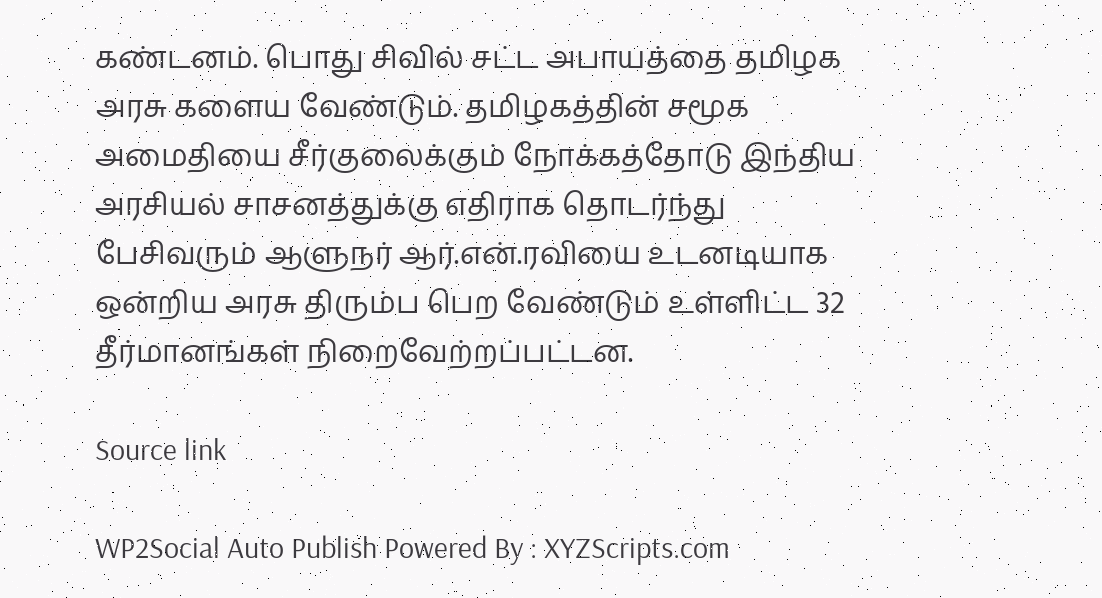கண்டனம். பொது சிவில் சட்ட அபாயத்தை தமிழக அரசு களைய வேண்டும். தமிழகத்தின் சமூக அமைதியை சீர்குலைக்கும் நோக்கத்தோடு இந்திய அரசியல் சாசனத்துக்கு எதிராக தொடர்ந்து பேசிவரும் ஆளுநர் ஆர்.என்.ரவியை உடனடியாக ஒன்றிய அரசு திரும்ப பெற வேண்டும் உள்ளிட்ட 32 தீர்மானங்கள் நிறைவேற்றப்பட்டன.

Source link

WP2Social Auto Publish Powered By : XYZScripts.com